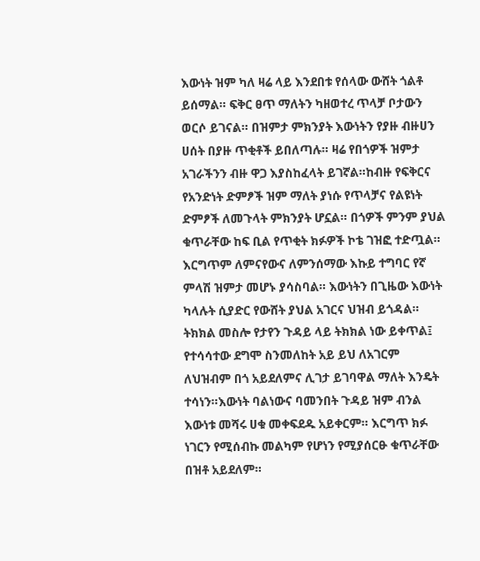እውነት ዝም ካለ ዛሬ ላይ እንደበቱ የሰላው ውሸት ጎልቶ ይሰማል። ፍቅር ፀጥ ማለትን ካዘወተረ ጥላቻ ቦታውን ወርሶ ይገናል። በዝምታ ምክንያት እውነትን የያዙ ብዙሀን ሀሰት በያዙ ጥቂቶች ይበለጣሉ። ዛሬ የበጎዎች ዝምታ አገራችንን ብዙ ዋጋ እያስከፈላት ይገኛል።ከብዙ የፍቅርና የአንድነት ድምፆች ዝም ማለት ያነሱ የጥላቻና የልዩነት ድምፆች ለመጉላት ምክንያት ሆኗል። በጎዎች ምንም ያህል ቁጥራቸው ከፍ ቢል የጥቂት ክፉዎች ኮቴ ገዝፎ ተድጧል።
እርግጥም ለምናየውና ለምንሰማው እኩይ ተግባር የኛ ምላሽ ዝምታ መሆኑ ያሳስባል። እውነትን በጊዜው እውነት ካላሉት ሲያድር የውሸት ያህል አገርና ህዝብ ይጎዳል። ትክክል መስሎ የታየን ጉዳይ ላይ ትክክል ነው ይቀጥል፤ የተሳሳተው ደግሞ ስንመለከት አይ ይህ ለአገርም ለህዝብም በጎ አይደለምና ሊገታ ይገባዋል ማለት እንዴት ተሳነን።እውነት ባልነውና ባመንበት ጉዳይ ዝም ብንል እውነቱ መሻሩ ሀቁ መቀፍደዱ አይቀርም። እርግጥ ክፉ ነገርን የሚሰብኩ መልካም የሆነን የሚያሰርፁ ቁጥራቸው በዝቶ አይደለም።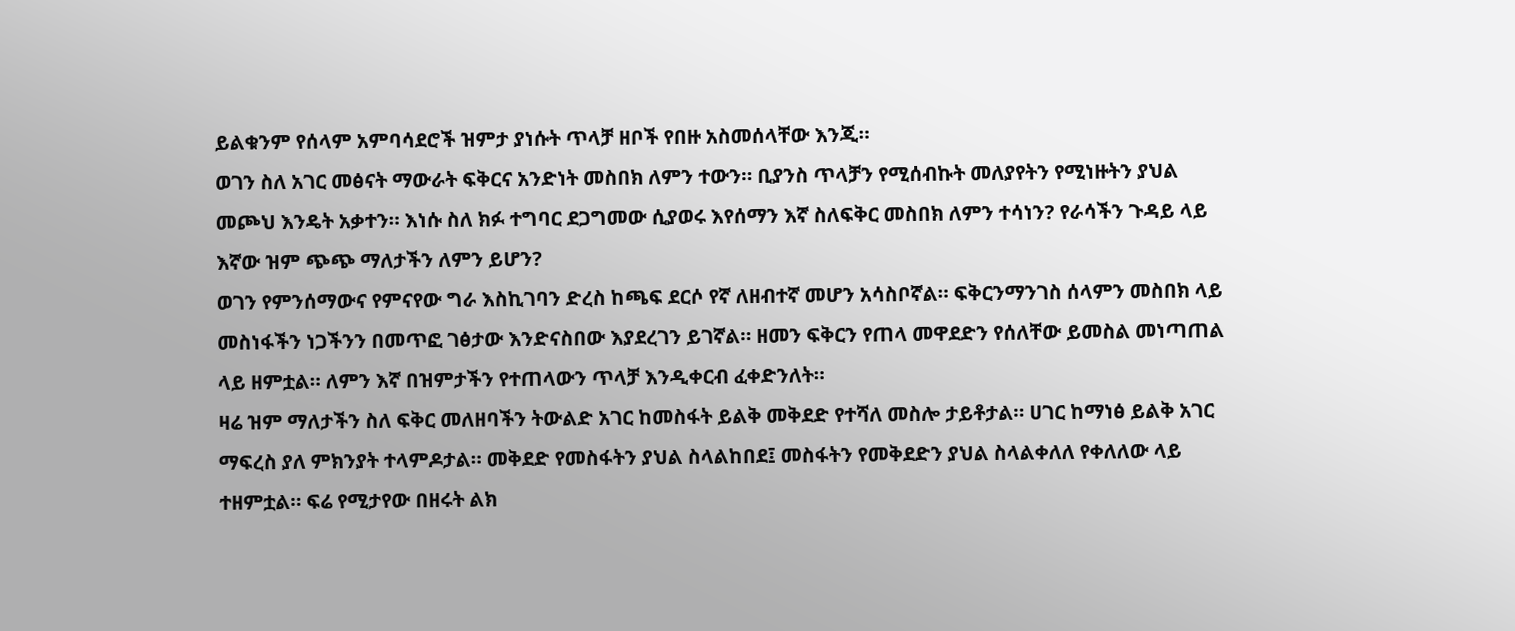ይልቁንም የሰላም አምባሳደሮች ዝምታ ያነሱት ጥላቻ ዘቦች የበዙ አስመሰላቸው እንጂ።
ወገን ስለ አገር መፅናት ማውራት ፍቅርና አንድነት መስበክ ለምን ተውን። ቢያንስ ጥላቻን የሚሰብኩት መለያየትን የሚነዙትን ያህል መጮህ እንዴት አቃተን። እነሱ ስለ ክፉ ተግባር ደጋግመው ሲያወሩ እየሰማን እኛ ስለፍቅር መስበክ ለምን ተሳነን? የራሳችን ጉዳይ ላይ እኛው ዝም ጭጭ ማለታችን ለምን ይሆን?
ወገን የምንሰማውና የምናየው ግራ እስኪገባን ድረስ ከጫፍ ደርሶ የኛ ለዘብተኛ መሆን አሳስቦኛል። ፍቅርንማንገስ ሰላምን መስበክ ላይ መስነፋችን ነጋችንን በመጥፎ ገፅታው እንድናስበው እያደረገን ይገኛል። ዘመን ፍቅርን የጠላ መዋደድን የሰለቸው ይመስል መነጣጠል ላይ ዘምቷል። ለምን እኛ በዝምታችን የተጠላውን ጥላቻ እንዲቀርብ ፈቀድንለት።
ዛሬ ዝም ማለታችን ስለ ፍቅር መለዘባችን ትውልድ አገር ከመስፋት ይልቅ መቅደድ የተሻለ መስሎ ታይቶታል። ሀገር ከማነፅ ይልቅ አገር ማፍረስ ያለ ምክንያት ተላምዶታል። መቅደድ የመስፋትን ያህል ስላልከበደ፤ መስፋትን የመቅደድን ያህል ስላልቀለለ የቀለለው ላይ ተዘምቷል። ፍሬ የሚታየው በዘሩት ልክ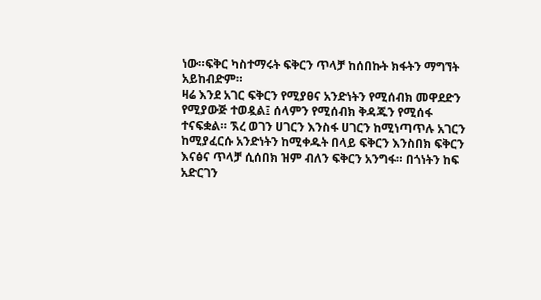ነው።ፍቅር ካስተማሩት ፍቅርን ጥላቻ ከሰበኩት ክፋትን ማግኘት አይከብድም።
ዛሬ እንደ አገር ፍቅርን የሚያፀና አንድነትን የሚሰብክ መዋደድን የሚያውጅ ተወዷል፤ ሰላምን የሚሰብክ ቅዳጁን የሚሰፋ ተናፍቋል። ኧረ ወገን ሀገርን እንስፋ ሀገርን ከሚነጣጥሉ አገርን ከሚያፈርሱ አንድነትን ከሚቀዱት በላይ ፍቅርን እንስበክ ፍቅርን እናፅና ጥላቻ ሲሰበክ ዝም ብለን ፍቅርን አንግፋ። በጎነትን ከፍ አድርገን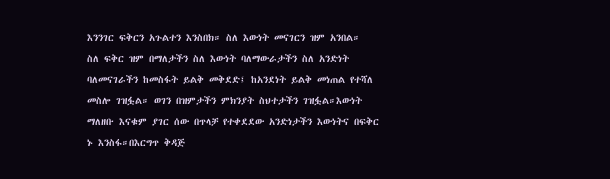እንንገር ፍቅርን አጉልተን እንስበክ። ስለ እውነት መናገርን ዝም አንበል።
ስለ ፍቅር ዝም በማለታችን ስለ እውነት ባለማውራታችን ስለ አንድነት ባለመናገራችን ከመስፋት ይልቅ መቅደድ፤ ከአንደነት ይልቅ መነጠል የተሻለ መስሎ ገዝፏል። ወገን በዝምታችን ምክንያት ስህተታችን ገዝፏል።እውነት ማለዘቡ እናቁም ያገር ሰው በጥላቻ የተቀደደው አንድነታችን እውነትና በፍቅር ኑ እንስፋ።በእርግጥ ቅዳጅ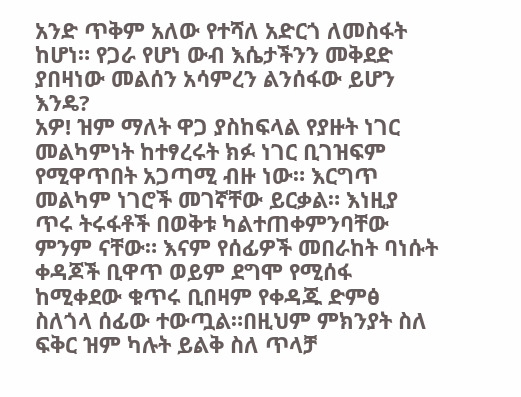አንድ ጥቅም አለው የተሻለ አድርጎ ለመስፋት ከሆነ። የጋራ የሆነ ውብ እሴታችንን መቅደድ ያበዛነው መልሰን አሳምረን ልንሰፋው ይሆን እንዴ?
አዎ! ዝም ማለት ዋጋ ያስከፍላል የያዙት ነገር መልካምነት ከተፃረሩት ክፉ ነገር ቢገዝፍም የሚዋጥበት አጋጣሚ ብዙ ነው። እርግጥ መልካም ነገሮች መገኛቸው ይርቃል። እነዚያ ጥሩ ትሩፋቶች በወቅቱ ካልተጠቀምንባቸው ምንም ናቸው። እናም የሰፊዎች መበራከት ባነሱት ቀዳጆች ቢዋጥ ወይም ደግሞ የሚሰፋ ከሚቀደው ቁጥሩ ቢበዛም የቀዳጁ ድምፅ ስለጎላ ሰፊው ተውጧል።በዚህም ምክንያት ስለ ፍቅር ዝም ካሉት ይልቅ ስለ ጥላቻ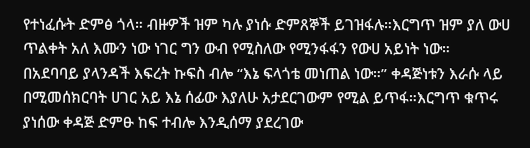የተነፈሱት ድምፅ ጎላ። ብዙዎች ዝም ካሉ ያነሱ ድምጸኞች ይገዝፋሉ።እርግጥ ዝም ያለ ውሀ ጥልቀት አለ እሙን ነው ነገር ግን ውብ የሚስለው የሚንፋፋን የውሀ አይነት ነው።
በአደባባይ ያላንዳች እፍረት ኩፍስ ብሎ “እኔ ፍላጎቴ መነጠል ነው።” ቀዳጅነቱን እራሱ ላይ በሚመሰክርባት ሀገር አይ እኔ ሰፊው እያለሁ አታደርገውም የሚል ይጥፋ።እርግጥ ቁጥሩ ያነሰው ቀዳጅ ድምፁ ከፍ ተብሎ እንዲሰማ ያደረገው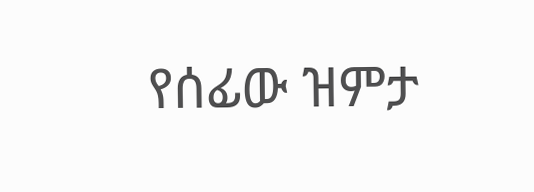የሰፊው ዝምታ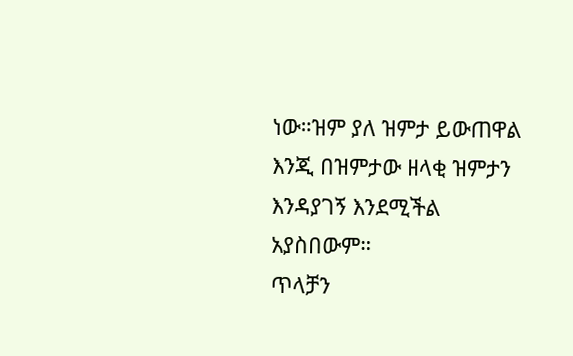ነው።ዝም ያለ ዝምታ ይውጠዋል እንጂ በዝምታው ዘላቂ ዝምታን እንዳያገኝ እንደሚችል አያስበውም።
ጥላቻን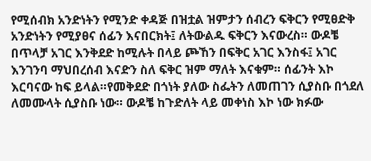የሚሰብክ አንድነትን የሚንድ ቀዳጅ በዝቷል ዝምታን ሰብረን ፍቅርን የሚፀድቅ አንድነትን የሚያፀና ሰፊን እናበርክት፤ ለትውልዱ ፍቅርን እናውረስ። ውዶቼ በጥላቻ አገር እንቅደድ ከሚሉት በላይ ጮኸን በፍቅር አገር እንስፋ፤ አገር እንገንባ ማህበረሰብ እናድን ስለ ፍቅር ዝም ማለት እናቁም። ሰፊንት እኮ እርባናው ከፍ ይላል።የመቅደድ በጎነት ያለው ስፌትን ለመጠገን ሲያስቡ በጎደለ ለመሙላት ሲያስቡ ነው። ውዶቼ ከጉድለት ላይ መቀነስ እኮ ነው ክፉው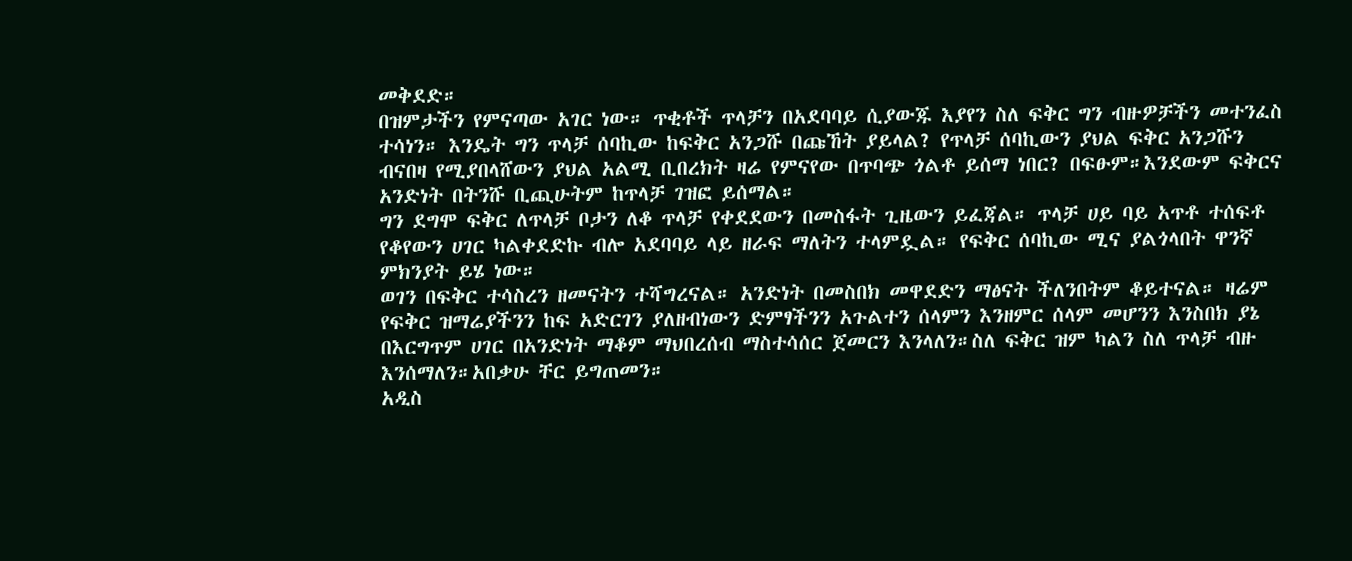መቅደድ።
በዝምታችን የምናጣው አገር ነው። ጥቂቶች ጥላቻን በአደባባይ ሲያውጁ እያየን ስለ ፍቅር ግን ብዙዎቻችን መተንፈስ ተሳነን። እንዴት ግን ጥላቻ ሰባኪው ከፍቅር አንጋሹ በጩኸት ያይላል? የጥላቻ ሰባኪውን ያህል ፍቅር አንጋሹን ብናበዛ የሚያበላሸውን ያህል አልሚ ቢበረክት ዛሬ የምናየው በጥባጭ ጎልቶ ይሰማ ነበር? በፍፁም።እንደውም ፍቅርና አንድነት በትንሹ ቢጪሁትም ከጥላቻ ገዝፎ ይሰማል።
ግን ደግሞ ፍቅር ለጥላቻ ቦታን ለቆ ጥላቻ የቀደደውን በመስፋት ጊዜውን ይፈጃል። ጥላቻ ሀይ ባይ አጥቶ ተሰፍቶ የቆየውን ሀገር ካልቀደድኩ ብሎ አደባባይ ላይ ዘራፍ ማለትን ተላምዷል። የፍቅር ሰባኪው ሚና ያልጎላበት ዋንኛ ምክንያት ይሄ ነው።
ወገን በፍቅር ተሳስረን ዘመናትን ተሻግረናል። አንድነት በመስበክ መዋደድን ማፅናት ችለንበትም ቆይተናል። ዛሬም የፍቅር ዝማሬያችንን ከፍ አድርገን ያለዘብነውን ድምፃችንን አጉልተን ሰላምን እንዘምር ሰላም መሆንን እንስበክ ያኔ በእርግጥም ሀገር በአንድነት ማቆም ማህበረሰብ ማስተሳሰር ጀመርን እንላለን።ስለ ፍቅር ዝም ካልን ስለ ጥላቻ ብዙ እንሰማለን።አበቃሁ ቸር ይግጠመን።
አዲስ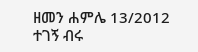ዘመን ሐምሌ 13/2012
ተገኝ ብሩ